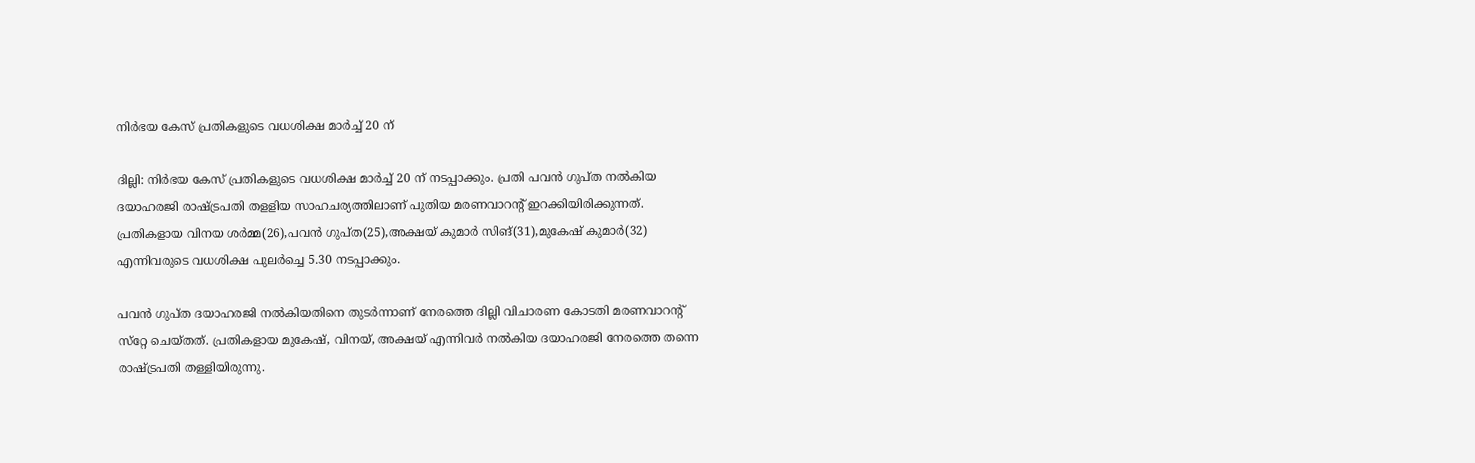നിര്‍ഭയ കേസ് പ്രതികളുടെ വധശിക്ഷ മാര്‍ച്ച് 20 ന്

ദില്ലി: നിര്‍ഭയ കേസ് പ്രതികളുടെ വധശിക്ഷ മാര്‍ച്ച് 20 ന് നടപ്പാക്കും. പ്രതി പവന്‍ ഗുപ്ത നല്‍കിയ ദയാഹരജി രാഷ്ട്രപതി തളളിയ സാഹചര്യത്തിലാണ് പുതിയ മരണവാറന്റ് ഇറക്കിയിരിക്കുന്നത്. പ്രതികളായ വിനയ ശര്‍മ്മ(26),പവന്‍ ഗുപ്ത(25),അക്ഷയ് കുമാര്‍ സിങ്(31),മുകേഷ് കുമാര്‍(32) എന്നിവരുടെ വധശിക്ഷ പുലര്‍ച്ചെ 5.30 നടപ്പാക്കും.

പവന്‍ ഗുപ്ത ദയാഹരജി നല്‍കിയതിനെ തുടര്‍ന്നാണ് നേരത്തെ ദില്ലി വിചാരണ കോടതി മരണവാറന്റ് സ്‌റ്റേ ചെയ്തത്. പ്രതികളായ മുകേഷ്, വിനയ്, അക്ഷയ് എന്നിവര്‍ നല്‍കിയ ദയാഹരജി നേരത്തെ തന്നെ രാഷ്ട്രപതി തള്ളിയിരുന്നു.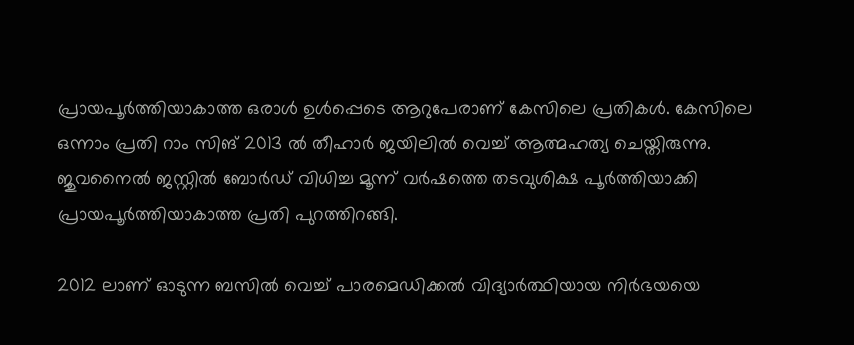പ്രായപൂര്‍ത്തിയാകാത്ത ഒരാള്‍ ഉള്‍പ്പെടെ ആറുപേരാണ് കേസിലെ പ്രതികള്‍. കേസിലെ ഒന്നാം പ്രതി റാം സിങ് 2013 ല്‍ തീഹാര്‍ ജയിലില്‍ വെച്ച് ആത്മഹത്യ ചെയ്തിരുന്നു. ജുവനൈല്‍ ജസ്റ്റില്‍ ബോര്‍ഡ് വിധിച്ച മൂന്ന് വര്‍ഷത്തെ തടവുശിക്ഷ പൂര്‍ത്തിയാക്കി പ്രായപൂര്‍ത്തിയാകാത്ത പ്രതി പുറത്തിറങ്ങി.

2012 ലാണ് ഓടുന്ന ബസില്‍ വെച്ച് പാരമെഡിക്കല്‍ വിദ്യാര്‍ത്ഥിയായ നിര്‍ഭയയെ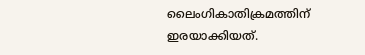ലൈംഗികാതിക്രമത്തിന് ഇരയാക്കിയത്.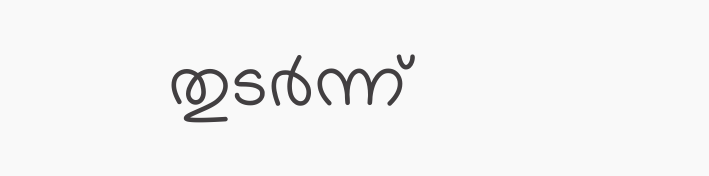തുടര്‍ന്ന്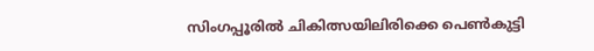സിംഗപ്പൂരില്‍ ചികിത്സയിലിരിക്കെ പെണ്‍കുട്ടി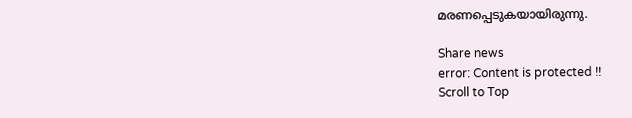മരണപ്പെടുകയായിരുന്നു.

Share news
error: Content is protected !!
Scroll to Top